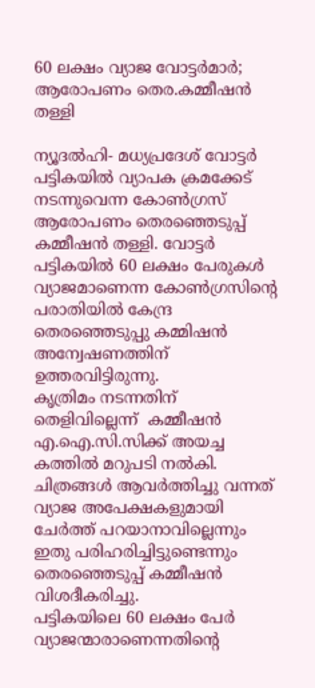60 ലക്ഷം വ്യാജ വോട്ടര്‍മാര്‍; ആരോപണം തെര.കമ്മീഷന്‍ തള്ളി

ന്യൂദല്‍ഹി- മധ്യപ്രദേശ് വോട്ടര്‍ പട്ടികയില്‍ വ്യാപക ക്രമക്കേട് നടന്നുവെന്ന കോണ്‍ഗ്രസ് ആരോപണം തെരഞ്ഞെടുപ്പ് കമ്മീഷന്‍ തള്ളി. വോട്ടര്‍ പട്ടികയില്‍ 60 ലക്ഷം പേരുകള്‍ വ്യാജമാണെന്ന കോണ്‍ഗ്രസിന്റെ പരാതിയില്‍ കേന്ദ്ര തെരഞ്ഞെടുപ്പു കമ്മിഷന്‍ അന്വേഷണത്തിന് ഉത്തരവിട്ടിരുന്നു.
കൃത്രിമം നടന്നതിന് തെളിവില്ലെന്ന്  കമ്മീഷന്‍ എ.ഐ.സി.സിക്ക് അയച്ച കത്തില്‍ മറുപടി നല്‍കി.   ചിത്രങ്ങള്‍ ആവര്‍ത്തിച്ചു വന്നത് വ്യാജ അപേക്ഷകളുമായി ചേര്‍ത്ത് പറയാനാവില്ലെന്നും ഇതു പരിഹരിച്ചിട്ടുണ്ടെന്നും തെരഞ്ഞെടുപ്പ് കമ്മീഷന്‍ വിശദീകരിച്ചു.
പട്ടികയിലെ 60 ലക്ഷം പേര്‍ വ്യാജന്മാരാണെന്നതിന്റെ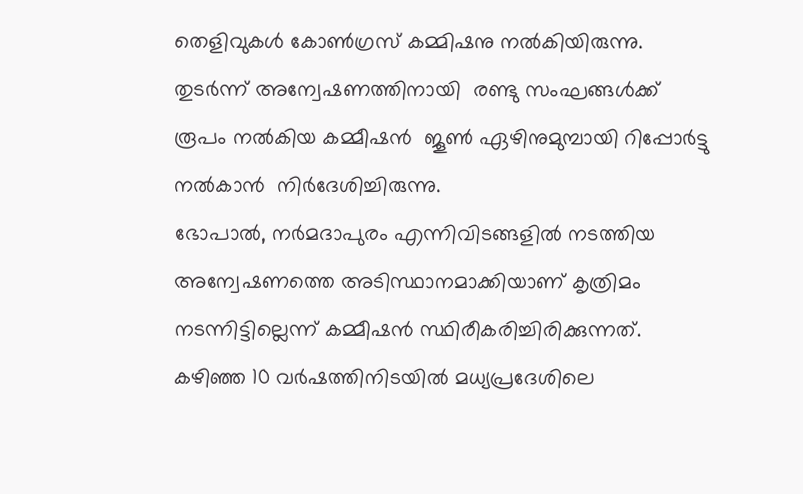തെളിവുകള്‍ കോണ്‍ഗ്രസ് കമ്മിഷനു നല്‍കിയിരുന്നു. തുടര്‍ന്ന് അന്വേഷണത്തിനായി  രണ്ടു സംഘങ്ങള്‍ക്ക് രൂപം നല്‍കിയ കമ്മീഷന്‍  ജൂണ്‍ ഏഴിനുമുമ്പായി റിപ്പോര്‍ട്ടു നല്‍കാന്‍  നിര്‍ദേശിച്ചിരുന്നു.
ഭോപാല്‍, നര്‍മദാപുരം എന്നിവിടങ്ങളില്‍ നടത്തിയ അന്വേഷണത്തെ അടിസ്ഥാനമാക്കിയാണ് കൃത്രിമം നടന്നിട്ടില്ലെന്ന് കമ്മീഷന്‍ സ്ഥിരീകരിച്ചിരിക്കുന്നത്.
കഴിഞ്ഞ 10 വര്‍ഷത്തിനിടയില്‍ മധ്യപ്രദേശിലെ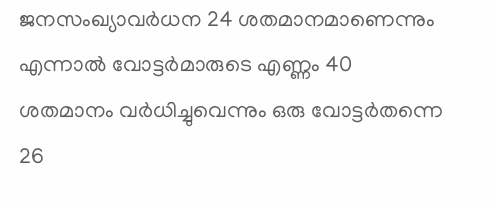ജനസംഖ്യാവര്‍ധന 24 ശതമാനമാണെന്നും എന്നാല്‍ വോട്ടര്‍മാരുടെ എണ്ണം 40 ശതമാനം വര്‍ധിച്ചുവെന്നും ഒരു വോട്ടര്‍തന്നെ 26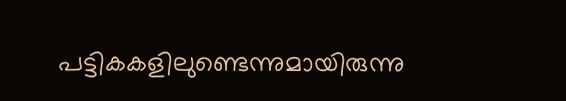പട്ടികകളിലുണ്ടെന്നുമായിരുന്നു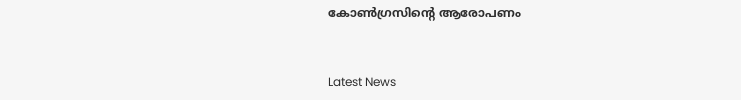കോണ്‍ഗ്രസിന്റെ ആരോപണം


Latest News